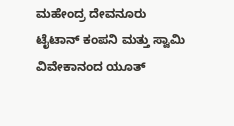ಮಹೇಂದ್ರ ದೇವನೂರು
ಟೈಟಾನ್ ಕಂಪನಿ ಮತ್ತು ಸ್ವಾಮಿ ವಿವೇಕಾನಂದ ಯೂತ್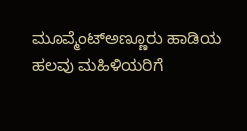ಮೂವ್ಮೆಂಟ್ಅಣ್ಣೂರು ಹಾಡಿಯ ಹಲವು ಮಹಿಳಿಯರಿಗೆ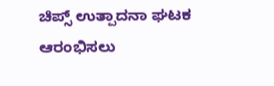ಚಿಪ್ಸ್ ಉತ್ಪಾದನಾ ಘಟಕ ಆರಂಭಿಸಲು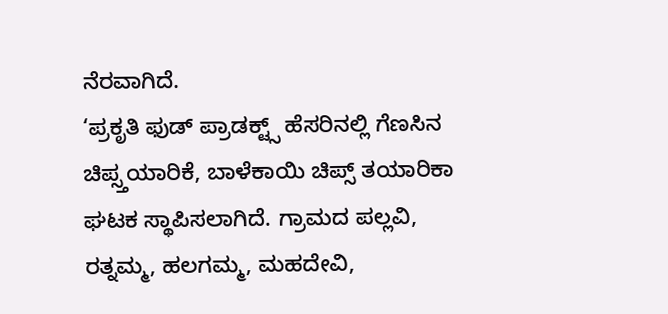ನೆರವಾಗಿದೆ.
‘ಪ್ರಕೃತಿ ಫುಡ್ ಪ್ರಾಡಕ್ಟ್ಸ್ ಹೆಸರಿನಲ್ಲಿ ಗೆಣಸಿನ ಚಿಪ್ಸ್ತಯಾರಿಕೆ, ಬಾಳೆಕಾಯಿ ಚಿಪ್ಸ್ ತಯಾರಿಕಾ ಘಟಕ ಸ್ಥಾಪಿಸಲಾಗಿದೆ. ಗ್ರಾಮದ ಪಲ್ಲವಿ, ರತ್ನಮ್ಮ, ಹಲಗಮ್ಮ, ಮಹದೇವಿ,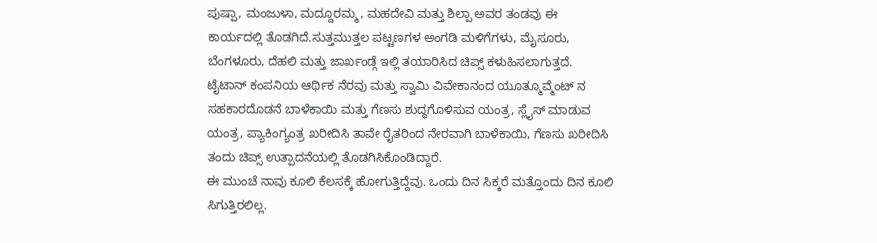ಪುಷ್ಪಾ, ಮಂಜುಳಾ, ಮದ್ದೂರಮ್ಮ, ಮಹದೇವಿ ಮತ್ತು ಶಿಲ್ಪಾ ಅವರ ತಂಡವು ಈ ಕಾರ್ಯದಲ್ಲಿ ತೊಡಗಿದೆ.ಸುತ್ತಮುತ್ತಲ ಪಟ್ಟಣಗಳ ಅಂಗಡಿ ಮಳಿಗೆಗಳು, ಮೈಸೂರು, ಬೆಂಗಳೂರು, ದೆಹಲಿ ಮತ್ತು ಜಾರ್ಖಂಡ್ಗೆ ಇಲ್ಲಿ ತಯಾರಿಸಿದ ಚಿಪ್ಸ್ ಕಳುಹಿಸಲಾಗುತ್ತದೆ.
ಟೈಟಾನ್ ಕಂಪನಿಯ ಆರ್ಥಿಕ ನೆರವು ಮತ್ತು ಸ್ವಾಮಿ ವಿವೇಕಾನಂದ ಯೂತ್ಮೂವ್ಮೆಂಟ್ ನ ಸಹಕಾರದೊಡನೆ ಬಾಳೆಕಾಯಿ ಮತ್ತು ಗೆಣಸು ಶುದ್ಧಗೊಳಿಸುವ ಯಂತ್ರ, ಸ್ಲೈಸ್ ಮಾಡುವ ಯಂತ್ರ, ಪ್ಯಾಕಿಂಗ್ಯಂತ್ರ ಖರೀದಿಸಿ ತಾವೇ ರೈತರಿಂದ ನೇರವಾಗಿ ಬಾಳೆಕಾಯಿ, ಗೆಣಸು ಖರೀದಿಸಿ ತಂದು ಚಿಪ್ಸ್ ಉತ್ಪಾದನೆಯಲ್ಲಿ ತೊಡಗಿಸಿಕೊಂಡಿದ್ದಾರೆ.
ಈ ಮುಂಚೆ ನಾವು ಕೂಲಿ ಕೆಲಸಕ್ಕೆ ಹೋಗುತ್ತಿದ್ದೆವು. ಒಂದು ದಿನ ಸಿಕ್ಕರೆ ಮತ್ತೊಂದು ದಿನ ಕೂಲಿ ಸಿಗುತ್ತಿರಲಿಲ್ಲ.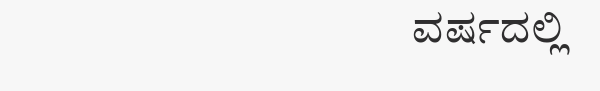ವರ್ಷದಲ್ಲಿ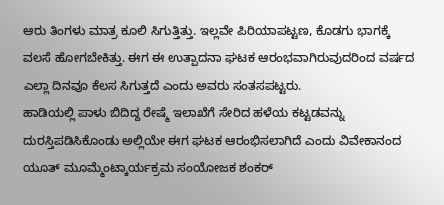ಆರು ತಿಂಗಳು ಮಾತ್ರ ಕೂಲಿ ಸಿಗುತ್ತಿತ್ತು. ಇಲ್ಲವೇ ಪಿರಿಯಾಪಟ್ಟಣ, ಕೊಡಗು ಭಾಗಕ್ಕೆ ವಲಸೆ ಹೋಗಬೇಕಿತ್ತು. ಈಗ ಈ ಉತ್ಪಾದನಾ ಘಟಕ ಆರಂಭವಾಗಿರುವುದರಿಂದ ವರ್ಷದ ಎಲ್ಲಾ ದಿನವೂ ಕೆಲಸ ಸಿಗುತ್ತದೆ ಎಂದು ಅವರು ಸಂತಸಪಟ್ಟರು.
ಹಾಡಿಯಲ್ಲಿ ಪಾಳು ಬಿದಿದ್ದ ರೇಷ್ಮೆ ಇಲಾಖೆಗೆ ಸೇರಿದ ಹಳೆಯ ಕಟ್ಟಡವನ್ನು ದುರಸ್ತಿಪಡಿಸಿಕೊಂಡು ಅಲ್ಲಿಯೇ ಈಗ ಘಟಕ ಆರಂಭಿಸಲಾಗಿದೆ ಎಂದು ವಿವೇಕಾನಂದ ಯೂತ್ ಮೂಮ್ಮೆಂಟ್ಕಾರ್ಯಕ್ರಮ ಸಂಯೋಜಕ ಶಂಕರ್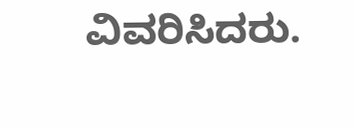ವಿವರಿಸಿದರು.